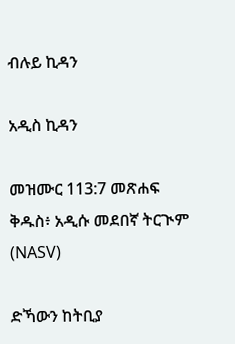ብሉይ ኪዳን

አዲስ ኪዳን

መዝሙር 113:7 መጽሐፍ ቅዱስ፥ አዲሱ መደበኛ ትርጒም (NASV)

ድኻውን ከትቢያ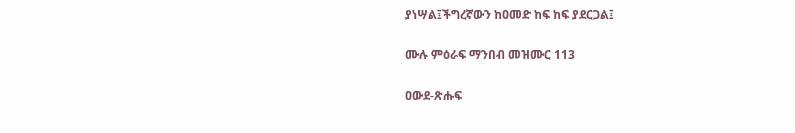ያነሣል፤ችግረኛውን ከዐመድ ከፍ ከፍ ያደርጋል፤

ሙሉ ምዕራፍ ማንበብ መዝሙር 113

ዐውደ-ጽሑፍ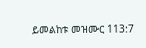ይመልከቱ መዝሙር 113:7